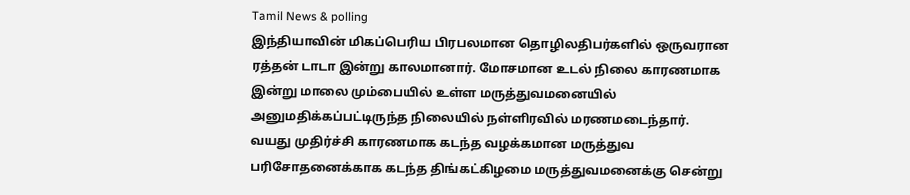Tamil News & polling
இந்தியாவின் மிகப்பெரிய பிரபலமான தொழிலதிபர்களில் ஒருவரான ரத்தன் டாடா இன்று காலமானார். மோசமான உடல் நிலை காரணமாக இன்று மாலை மும்பையில் உள்ள மருத்துவமனையில் அனுமதிக்கப்பட்டிருந்த நிலையில் நள்ளிரவில் மரணமடைந்தார். வயது முதிர்ச்சி காரணமாக கடந்த வழக்கமான மருத்துவ பரிசோதனைக்காக கடந்த திங்கட்கிழமை மருத்துவமனைக்கு சென்று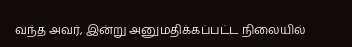வந்த அவர், இன்று அனுமதிக்கப்பட்ட நிலையில்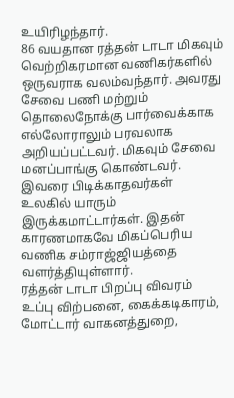உயிரிழந்தார்.
86 வயதான ரத்தன் டாடா மிகவும் வெற்றிகரமான வணிகர்களில் ஒருவராக வலம்வந்தார். அவரது சேவை பணி மற்றும் தொலைநோக்கு பார்வைக்காக எல்லோராலும் பரவலாக அறியப்பட்டவர். மிகவும் சேவை மனப்பாங்கு கொண்டவர். இவரை பிடிக்காதவர்கள் உலகில் யாரும் இருக்கமாட்டார்கள். இதன் காரணமாகவே மிகப்பெரிய வணிக சம்ராஜ்ஜியத்தை வளர்த்தியுள்ளார்.
ரத்தன் டாடா பிறப்பு விவரம்
உப்பு விற்பனை, கைக்கடிகாரம், மோட்டார் வாகனத்துறை,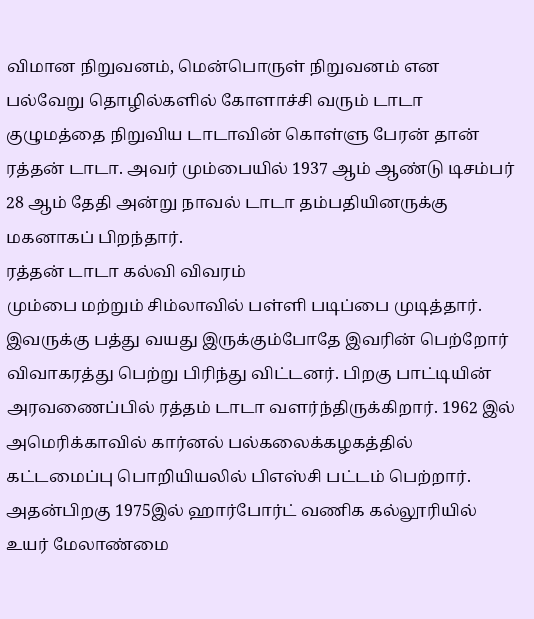விமான நிறுவனம், மென்பொருள் நிறுவனம் என பல்வேறு தொழில்களில் கோளாச்சி வரும் டாடா குழுமத்தை நிறுவிய டாடாவின் கொள்ளு பேரன் தான் ரத்தன் டாடா. அவர் மும்பையில் 1937 ஆம் ஆண்டு டிசம்பர் 28 ஆம் தேதி அன்று நாவல் டாடா தம்பதியினருக்கு மகனாகப் பிறந்தார்.
ரத்தன் டாடா கல்வி விவரம்
மும்பை மற்றும் சிம்லாவில் பள்ளி படிப்பை முடித்தார். இவருக்கு பத்து வயது இருக்கும்போதே இவரின் பெற்றோர் விவாகரத்து பெற்று பிரிந்து விட்டனர். பிறகு பாட்டியின் அரவணைப்பில் ரத்தம் டாடா வளர்ந்திருக்கிறார். 1962 இல் அமெரிக்காவில் கார்னல் பல்கலைக்கழகத்தில் கட்டமைப்பு பொறியியலில் பிஎஸ்சி பட்டம் பெற்றார். அதன்பிறகு 1975இல் ஹார்போர்ட் வணிக கல்லூரியில் உயர் மேலாண்மை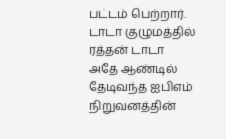பட்டம் பெற்றார்.
டாடா குழுமத்தில் ரத்தன் டாடா
அதே ஆண்டில் தேடிவந்த ஐபிஎம் நிறுவனத்தின்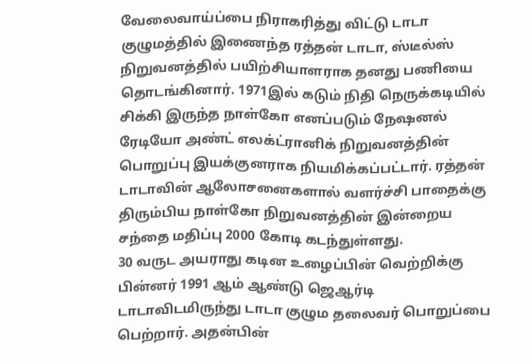வேலைவாய்ப்பை நிராகரித்து விட்டு டாடா குழுமத்தில் இணைந்த ரத்தன் டாடா, ஸ்டீல்ஸ் நிறுவனத்தில் பயிற்சியாளராக தனது பணியை தொடங்கினார். 1971இல் கடும் நிதி நெருக்கடியில் சிக்கி இருந்த நாள்கோ எனப்படும் நேஷனல் ரேடியோ அண்ட் எலக்ட்ரானிக் நிறுவனத்தின் பொறுப்பு இயக்குனராக நியமிக்கப்பட்டார். ரத்தன் டாடாவின் ஆலோசனைகளால் வளர்ச்சி பாதைக்கு திரும்பிய நாள்கோ நிறுவனத்தின் இன்றைய சந்தை மதிப்பு 2000 கோடி கடந்துள்ளது.
30 வருட அயராது கடின உழைப்பின் வெற்றிக்கு பின்னர் 1991 ஆம் ஆண்டு ஜெஆர்டி டாடாவிடமிருந்து டாடா குழும தலைவர் பொறுப்பை பெற்றார். அதன்பின்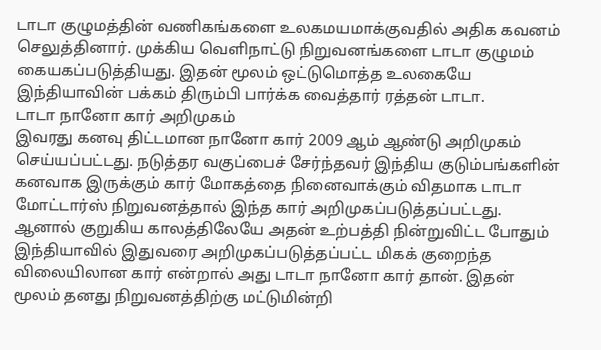டாடா குழுமத்தின் வணிகங்களை உலகமயமாக்குவதில் அதிக கவனம் செலுத்தினார். முக்கிய வெளிநாட்டு நிறுவனங்களை டாடா குழுமம் கையகப்படுத்தியது. இதன் மூலம் ஒட்டுமொத்த உலகையே இந்தியாவின் பக்கம் திரும்பி பார்க்க வைத்தார் ரத்தன் டாடா.
டாடா நானோ கார் அறிமுகம்
இவரது கனவு திட்டமான நானோ கார் 2009 ஆம் ஆண்டு அறிமுகம் செய்யப்பட்டது. நடுத்தர வகுப்பைச் சேர்ந்தவர் இந்திய குடும்பங்களின் கனவாக இருக்கும் கார் மோகத்தை நினைவாக்கும் விதமாக டாடா மோட்டார்ஸ் நிறுவனத்தால் இந்த கார் அறிமுகப்படுத்தப்பட்டது. ஆனால் குறுகிய காலத்திலேயே அதன் உற்பத்தி நின்றுவிட்ட போதும் இந்தியாவில் இதுவரை அறிமுகப்படுத்தப்பட்ட மிகக் குறைந்த விலையிலான கார் என்றால் அது டாடா நானோ கார் தான். இதன் மூலம் தனது நிறுவனத்திற்கு மட்டுமின்றி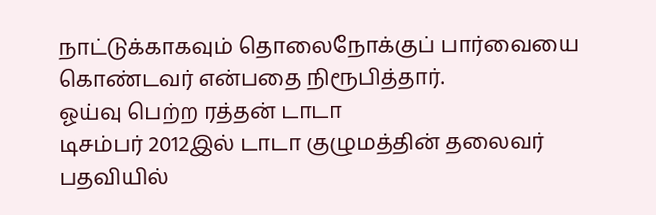நாட்டுக்காகவும் தொலைநோக்குப் பார்வையை கொண்டவர் என்பதை நிரூபித்தார்.
ஓய்வு பெற்ற ரத்தன் டாடா
டிசம்பர் 2012இல் டாடா குழுமத்தின் தலைவர் பதவியில்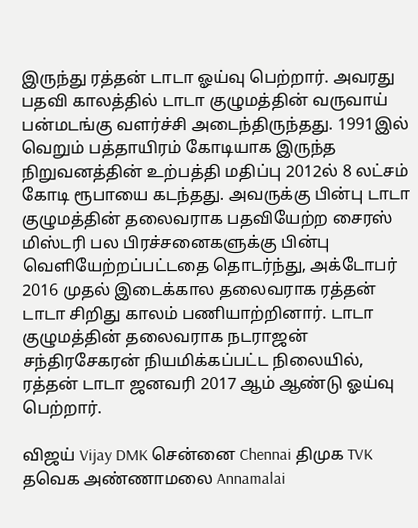இருந்து ரத்தன் டாடா ஓய்வு பெற்றார். அவரது பதவி காலத்தில் டாடா குழுமத்தின் வருவாய் பன்மடங்கு வளர்ச்சி அடைந்திருந்தது. 1991இல் வெறும் பத்தாயிரம் கோடியாக இருந்த நிறுவனத்தின் உற்பத்தி மதிப்பு 2012ல் 8 லட்சம் கோடி ரூபாயை கடந்தது. அவருக்கு பின்பு டாடா குழுமத்தின் தலைவராக பதவியேற்ற சைரஸ் மிஸ்டரி பல பிரச்சனைகளுக்கு பின்பு வெளியேற்றப்பட்டதை தொடர்ந்து, அக்டோபர் 2016 முதல் இடைக்கால தலைவராக ரத்தன் டாடா சிறிது காலம் பணியாற்றினார். டாடா குழுமத்தின் தலைவராக நடராஜன் சந்திரசேகரன் நியமிக்கப்பட்ட நிலையில், ரத்தன் டாடா ஜனவரி 2017 ஆம் ஆண்டு ஓய்வு பெற்றார்.

விஜய் Vijay DMK சென்னை Chennai திமுக TVK தவெக அண்ணாமலை Annamalai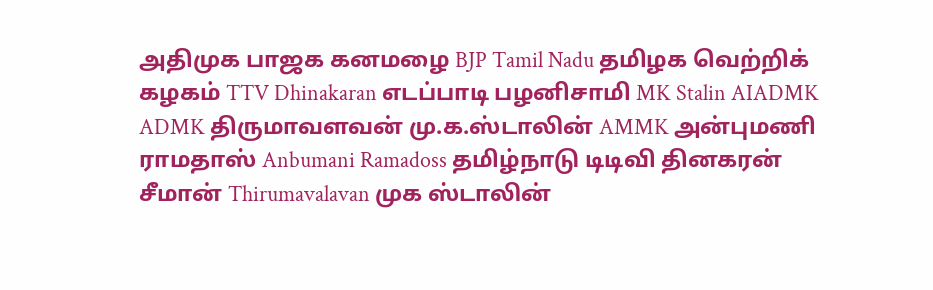அதிமுக பாஜக கனமழை BJP Tamil Nadu தமிழக வெற்றிக் கழகம் TTV Dhinakaran எடப்பாடி பழனிசாமி MK Stalin AIADMK ADMK திருமாவளவன் மு.க.ஸ்டாலின் AMMK அன்புமணி ராமதாஸ் Anbumani Ramadoss தமிழ்நாடு டிடிவி தினகரன் சீமான் Thirumavalavan முக ஸ்டாலின்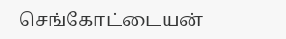செங்கோட்டையன்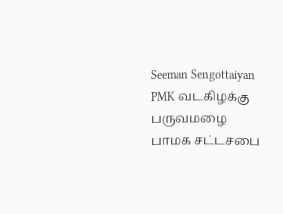Seeman Sengottaiyan PMK வடகிழக்கு பருவமழை பாமக சட்டசபை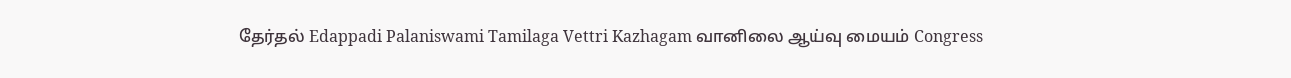தேர்தல் Edappadi Palaniswami Tamilaga Vettri Kazhagam வானிலை ஆய்வு மையம் Congress